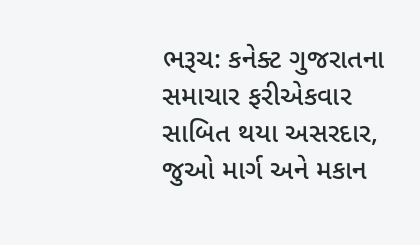ભરૂચ: કનેક્ટ ગુજરાતના સમાચાર ફરીએકવાર સાબિત થયા અસરદાર, જુઓ માર્ગ અને મકાન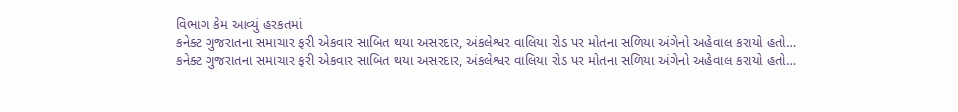વિભાગ કેમ આવ્યું હરકતમાં
કનેક્ટ ગુજરાતના સમાચાર ફરી એકવાર સાબિત થયા અસરદાર, અંકલેશ્વર વાલિયા રોડ પર મોતના સળિયા અંગેનો અહેવાલ કરાયો હતો…
કનેક્ટ ગુજરાતના સમાચાર ફરી એકવાર સાબિત થયા અસરદાર, અંકલેશ્વર વાલિયા રોડ પર મોતના સળિયા અંગેનો અહેવાલ કરાયો હતો…